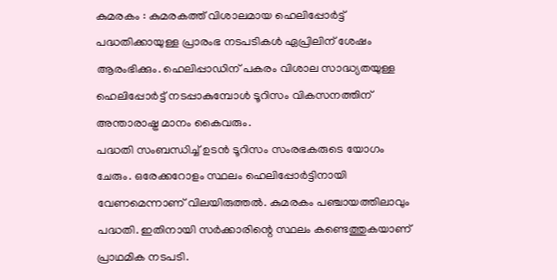കുമരകം : കുമരകത്ത് വിശാലമായ ഹെലിപ്പോർട്ട് പദ്ധതിക്കായുള്ള പ്രാരംഭ നടപടികൾ ഏപ്രിലിന് ശേഷം ആരംഭിക്കും. ഹെലിപ്പാഡിന് പകരം വിശാല സാദ്ധ്യതയുള്ള ഹെലിപ്പോർട്ട് നടപ്പാകുമ്പോൾ ടൂറിസം വികസനത്തിന് അന്താരാഷ്ട്ര മാനം കൈവരും.
പദ്ധതി സംബന്ധിച്ച് ഉടൻ ടൂറിസം സംരഭകരുടെ യോഗം ചേരും. ഒരേക്കറോളം സ്ഥലം ഹെലിപ്പോർട്ടിനായി വേണമെന്നാണ് വിലയിരുത്തൽ. കുമരകം പഞ്ചായത്തിലാവും പദ്ധതി. ഇതിനായി സർക്കാരിന്റെ സ്ഥലം കണ്ടെത്തുകയാണ് പ്രാഥമിക നടപടി.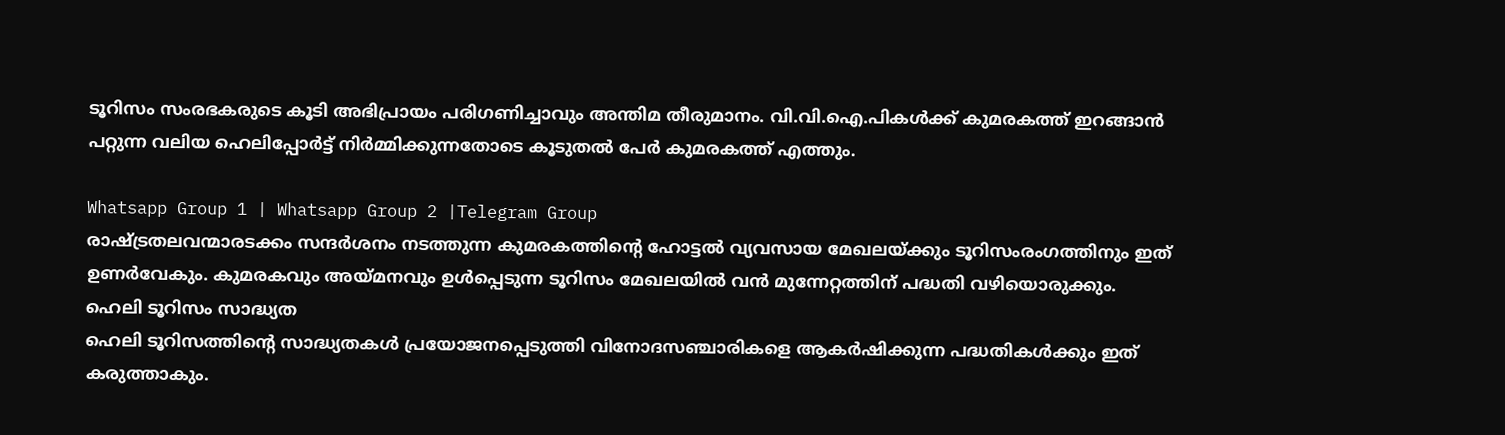ടൂറിസം സംരഭകരുടെ കൂടി അഭിപ്രായം പരിഗണിച്ചാവും അന്തിമ തീരുമാനം. വി.വി.ഐ.പികൾക്ക് കുമരകത്ത് ഇറങ്ങാൻ പറ്റുന്ന വലിയ ഹെലിപ്പോർട്ട് നിർമ്മിക്കുന്നതോടെ കൂടുതൽ പേർ കുമരകത്ത് എത്തും.

Whatsapp Group 1 | Whatsapp Group 2 |Telegram Group
രാഷ്ട്രതലവന്മാരടക്കം സന്ദർശനം നടത്തുന്ന കുമരകത്തിന്റെ ഹോട്ടൽ വ്യവസായ മേഖലയ്ക്കും ടൂറിസംരംഗത്തിനും ഇത് ഉണർവേകും. കുമരകവും അയ്മനവും ഉൾപ്പെടുന്ന ടൂറിസം മേഖലയിൽ വൻ മുന്നേറ്റത്തിന് പദ്ധതി വഴിയൊരുക്കും.
ഹെലി ടൂറിസം സാദ്ധ്യത
ഹെലി ടൂറിസത്തിന്റെ സാദ്ധ്യതകൾ പ്രയോജനപ്പെടുത്തി വിനോദസഞ്ചാരികളെ ആകർഷിക്കുന്ന പദ്ധതികൾക്കും ഇത് കരുത്താകും.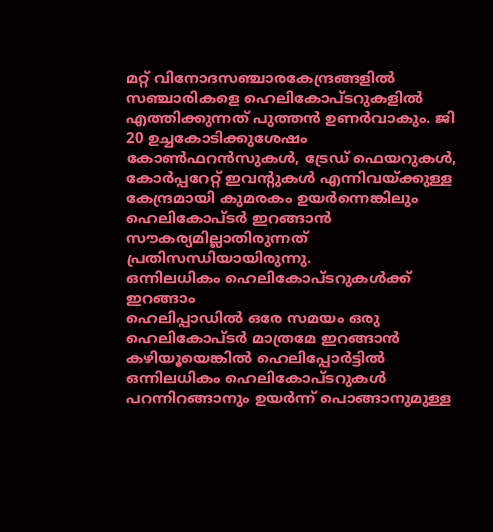മറ്റ് വിനോദസഞ്ചാരകേന്ദ്രങ്ങളിൽ സഞ്ചാരികളെ ഹെലികോപ്ടറുകളിൽ എത്തിക്കുന്നത് പുത്തൻ ഉണർവാകും. ജി 20 ഉച്ചകോടിക്കുശേഷം കോൺഫറൻസുകൾ, ട്രേഡ് ഫെയറുകൾ, കോർപ്പറേറ്റ് ഇവന്റുകൾ എന്നിവയ്ക്കുള്ള കേന്ദ്രമായി കുമരകം ഉയർന്നെങ്കിലും ഹെലികോപ്ടർ ഇറങ്ങാൻ സൗകര്യമില്ലാതിരുന്നത് പ്രതിസന്ധിയായിരുന്നു.
ഒന്നിലധികം ഹെലികോപ്ടറുകൾക്ക് ഇറങ്ങാം
ഹെലിപ്പാഡിൽ ഒരേ സമയം ഒരു ഹെലികോപ്ടർ മാത്രമേ ഇറങ്ങാൻ കഴിയൂയെങ്കിൽ ഹെലിപ്പോർട്ടിൽ ഒന്നിലധികം ഹെലികോപ്ടറുകൾ പറന്നിറങ്ങാനും ഉയർന്ന് പൊങ്ങാനുമുള്ള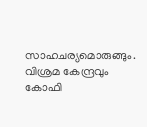സാഹചര്യമൊരുങ്ങും. വിശ്രമ കേന്ദ്രവും കോഫി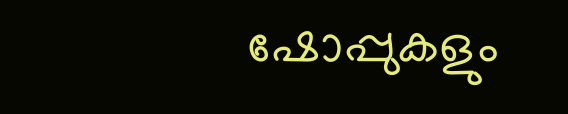ഷോപ്പുകളും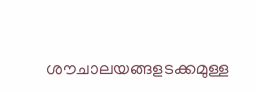ശൗചാലയങ്ങളടക്കമുള്ള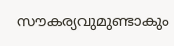സൗകര്യവുമുണ്ടാകും